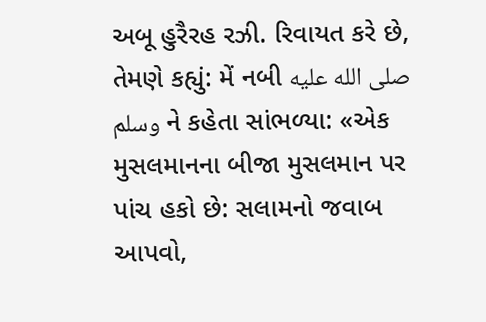અબૂ હુરૈરહ રઝી. રિવાયત કરે છે, તેમણે કહ્યું: મેં નબી صلى الله عليه وسلم ને કહેતા સાંભળ્યા: «એક મુસલમાનના બીજા મુસલમાન પર પાંચ હકો છે: સલામનો જવાબ આપવો,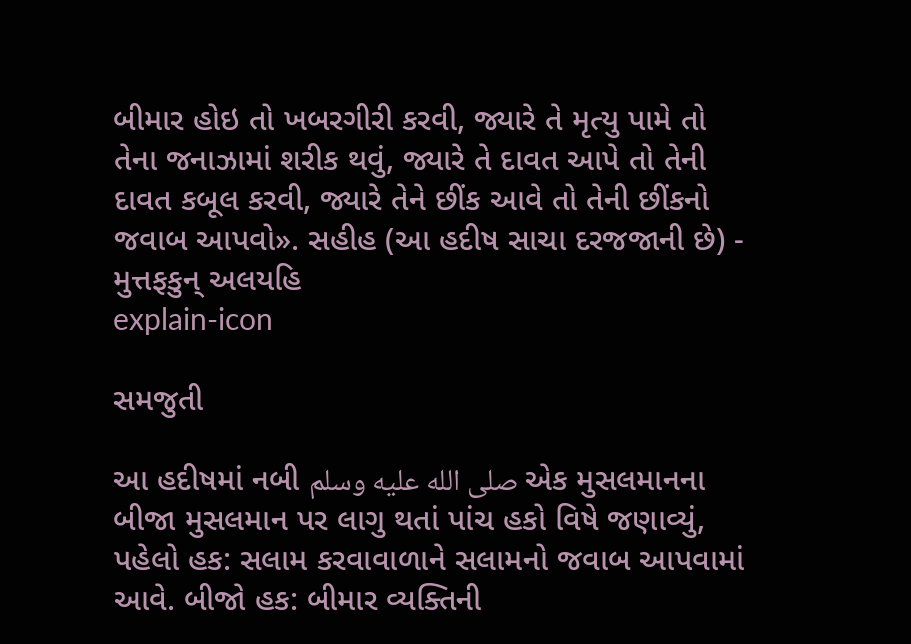બીમાર હોઇ તો ખબરગીરી કરવી, જ્યારે તે મૃત્યુ પામે તો તેના જનાઝામાં શરીક થવું, જ્યારે તે દાવત આપે તો તેની દાવત કબૂલ કરવી, જ્યારે તેને છીંક આવે તો તેની છીંકનો જવાબ આપવો». સહીહ (આ હદીષ સાચા દરજજાની છે) - મુત્તફકુન્ અલયહિ
explain-icon

સમજુતી

આ હદીષમાં નબી صلى الله عليه وسلم એક મુસલમાનના બીજા મુસલમાન પર લાગુ થતાં પાંચ હકો વિષે જણાવ્યું, પહેલો હક: સલામ કરવાવાળાને સલામનો જવાબ આપવામાં આવે. બીજો હક: બીમાર વ્યક્તિની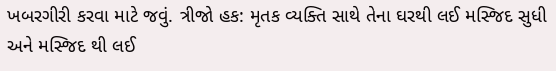ખબરગીરી કરવા માટે જવું. ત્રીજો હક: મૃતક વ્યક્તિ સાથે તેના ઘરથી લઈ મસ્જિદ સુધી અને મસ્જિદ થી લઈ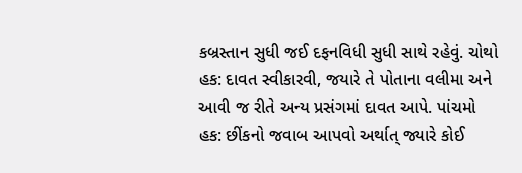કબ્રસ્તાન સુધી જઈ દફનવિધી સુધી સાથે રહેવું. ચોથો હક: દાવત સ્વીકારવી, જયારે તે પોતાના વલીમા અને આવી જ રીતે અન્ય પ્રસંગમાં દાવત આપે. પાંચમો હક: છીંકનો જવાબ આપવો અર્થાત્ જ્યારે કોઈ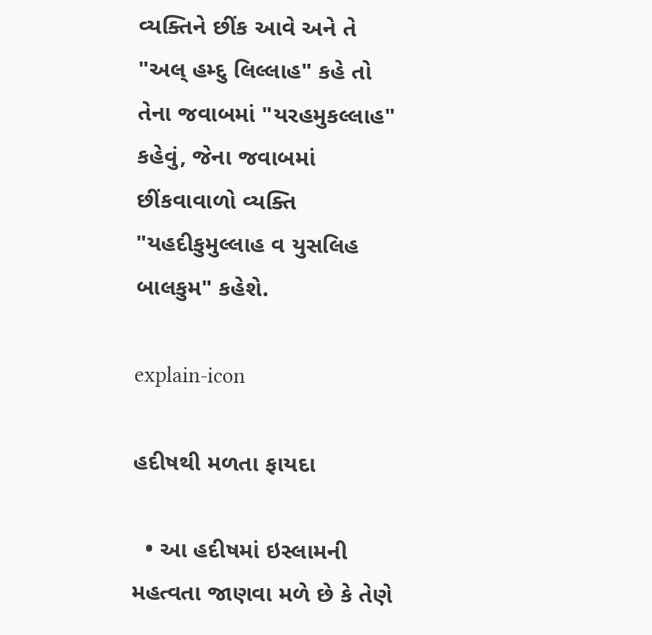વ્યક્તિને છીંક આવે અને તે "અલ્ હમ્દુ લિલ્લાહ" કહે તો તેના જવાબમાં "યરહમુકલ્લાહ" કહેવું, જેના જવાબમાં છીંકવાવાળો વ્યક્તિ "યહદીકુમુલ્લાહ વ યુસલિહ બાલકુમ" કહેશે.

explain-icon

હદીષથી મળતા ફાયદા

  • આ હદીષમાં ઇસ્લામની મહત્વતા જાણવા મળે છે કે તેણે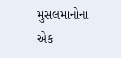મુસલમાનોના એક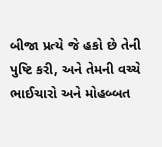બીજા પ્રત્યે જે હકો છે તેની પુષ્ટિ કરી, અને તેમની વચ્ચે ભાઈચારો અને મોહબ્બત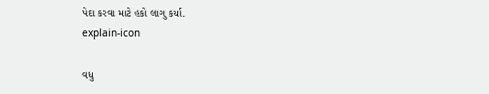પેદા કરવા માટે હકો લાગુ કર્યા.
explain-icon

વધુ